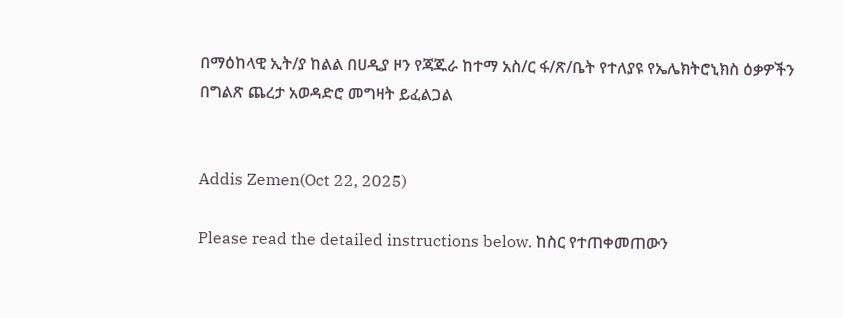በማዕከላዊ ኢት/ያ ከልል በሀዲያ ዞን የጃጁራ ከተማ አስ/ር ፋ/ጽ/ቤት የተለያዩ የኤሌክትሮኒክስ ዕቃዎችን በግልጽ ጨረታ አወዳድሮ መግዛት ይፈልጋል


Addis Zemen(Oct 22, 2025)

Please read the detailed instructions below. ከስር የተጠቀመጠውን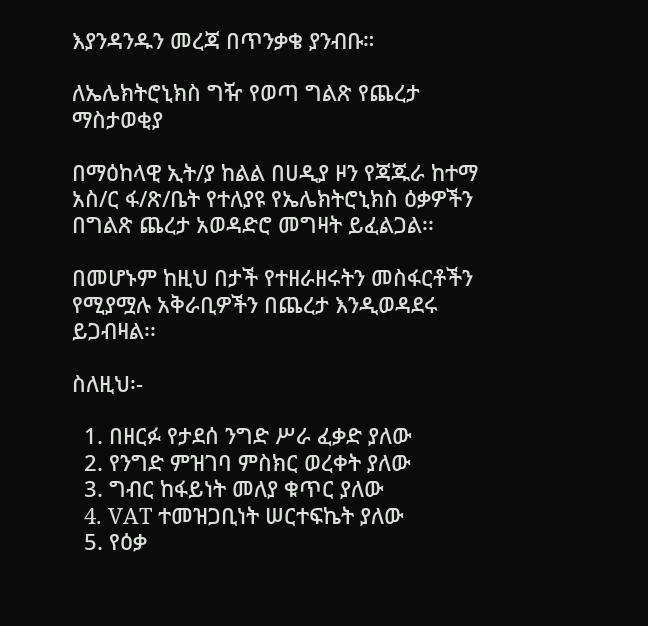እያንዳንዱን መረጃ በጥንቃቄ ያንብቡ።

ለኤሌክትሮኒክስ ግዥ የወጣ ግልጽ የጨረታ ማስታወቂያ

በማዕከላዊ ኢት/ያ ከልል በሀዲያ ዞን የጃጁራ ከተማ አስ/ር ፋ/ጽ/ቤት የተለያዩ የኤሌክትሮኒክስ ዕቃዎችን በግልጽ ጨረታ አወዳድሮ መግዛት ይፈልጋል፡፡

በመሆኑም ከዚህ በታች የተዘራዘሩትን መስፋርቶችን የሚያሟሉ አቅራቢዎችን በጨረታ እንዲወዳደሩ ይጋብዛል፡፡

ስለዚህ፡-

  1. በዘርፉ የታደሰ ንግድ ሥራ ፈቃድ ያለው
  2. የንግድ ምዝገባ ምስክር ወረቀት ያለው
  3. ግብር ከፋይነት መለያ ቁጥር ያለው
  4. VAT ተመዝጋቢነት ሠርተፍኬት ያለው
  5. የዕቃ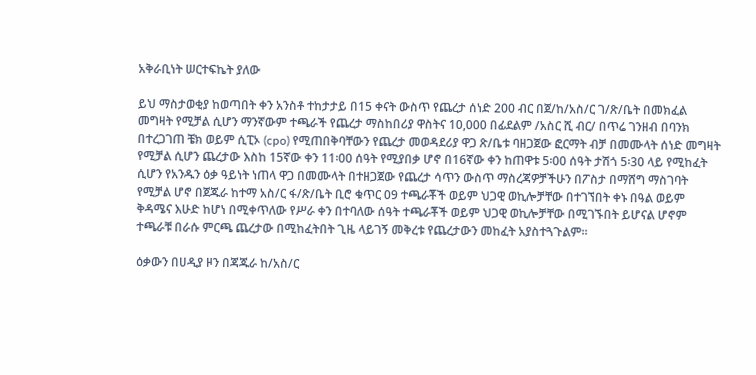አቅራቢነት ሠርተፍኬት ያለው

ይህ ማስታወቂያ ከወጣበት ቀን አንስቶ ተከታታይ በ15 ቀናት ውስጥ የጨረታ ሰነድ 200 ብር በጀ/ከ/አስ/ር ገ/ጽ/ቤት በመክፈል መግዛት የሚቻል ሲሆን ማንኛውም ተጫራች የጨረታ ማስከበሪያ ዋስትና 10,000 በፊደልም /አስር ሺ ብር/ በጥሬ ገንዘብ በባንክ በተረጋገጠ ቼክ ወይም ሲፒኦ (cpo) የሚጠበቅባቸውን የጨረታ መወዳደሪያ ዋጋ ጽ/ቤቱ ባዘጋጀው ፎርማት ብቻ በመሙላት ሰነድ መግዛት የሚቻል ሲሆን ጨረታው እስከ 15ኛው ቀን 11፡00 ሰዓት የሚያበቃ ሆኖ በ16ኛው ቀን ከጠዋቱ 5፡00 ሰዓት ታሽጎ 5፡30 ላይ የሚከፈት ሲሆን የአንዱን ዕቃ ዓይነት ነጠላ ዋጋ በመሙላት በተዘጋጀው የጨረታ ሳጥን ውስጥ ማስረጃዎቻችሁን በፖስታ በማሸግ ማስገባት የሚቻል ሆኖ በጀጁራ ከተማ አስ/ር ፋ/ጽ/ቤት ቢሮ ቁጥር 09 ተጫራቾች ወይም ህጋዊ ወኪሎቻቸው በተገኘበት ቀኑ በዓል ወይም ቅዳሜና እሁድ ከሆነ በሚቀጥለው የሥራ ቀን በተባለው ሰዓት ተጫራቾች ወይም ህጋዊ ወኪሎቻቸው በሚገኙበት ይሆናል ሆኖም ተጫራቹ በራሱ ምርጫ ጨረታው በሚከፈትበት ጊዜ ላይገኝ መቅረቱ የጨረታውን መከፈት አያስተጓጉልም፡፡

ዕቃውን በሀዲያ ዞን በጃጁራ ከ/አስ/ር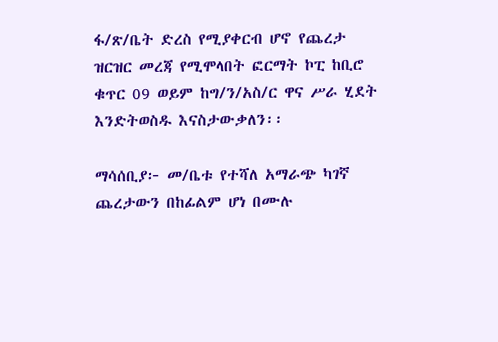ፋ/ጽ/ቤት ድረስ የሚያቀርብ ሆኖ የጨረታ ዝርዝር መረጃ የሚሞላበት ፎርማት ኮፒ ከቢሮ ቁጥር 09 ወይም ከግ/ን/አስ/ር ዋና ሥራ ሂደት እንድትወስዱ እናስታውቃለን፡፡

ማሳሰቢያ፦ መ/ቤቱ የተሻለ አማራጭ ካገኛ ጨረታውን በከፊልም ሆነ በሙሉ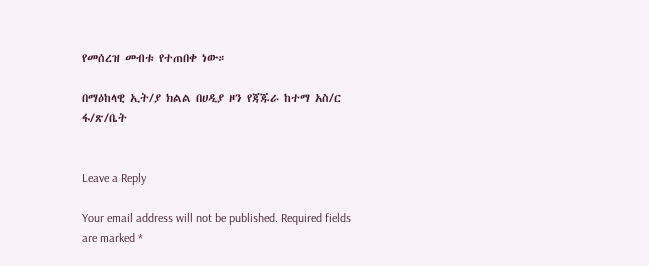የመሰረዝ መብቱ የተጠበቀ ነው።

በማዕከላዊ ኢት/ያ ክልል በሀዲያ ዞን የጃጁራ ከተማ አስ/ር ፋ/ጽ/ቤት


Leave a Reply

Your email address will not be published. Required fields are marked *